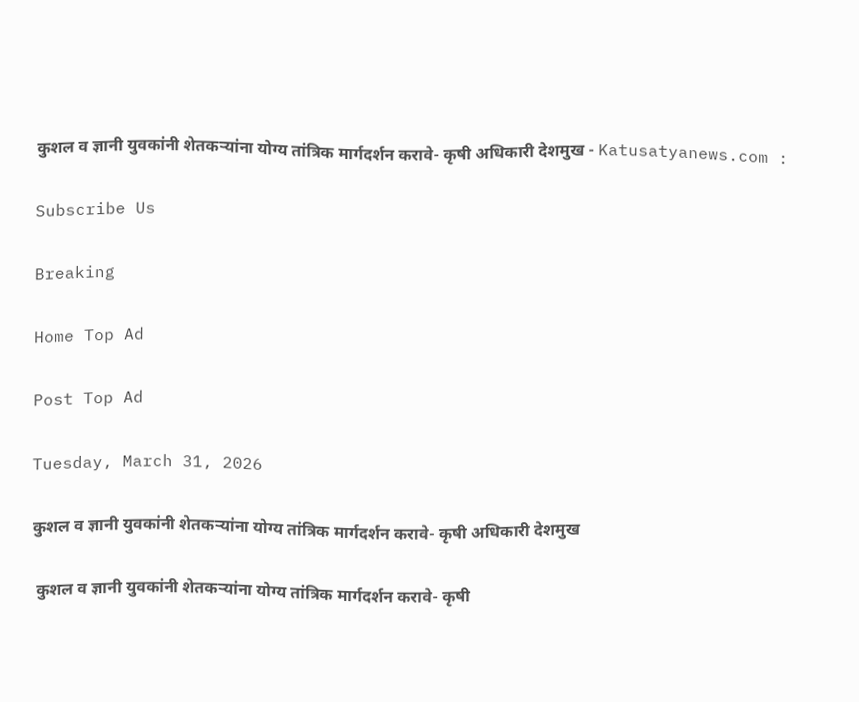कुशल व ज्ञानी युवकांनी शेतकऱ्यांना योग्य तांत्रिक मार्गदर्शन करावे- कृषी अधिकारी देशमुख - Katusatyanews.com :

Subscribe Us

Breaking

Home Top Ad

Post Top Ad

Tuesday, March 31, 2026

कुशल व ज्ञानी युवकांनी शेतकऱ्यांना योग्य तांत्रिक मार्गदर्शन करावे- कृषी अधिकारी देशमुख

 कुशल व ज्ञानी युवकांनी शेतकऱ्यांना योग्य तांत्रिक मार्गदर्शन करावे- कृषी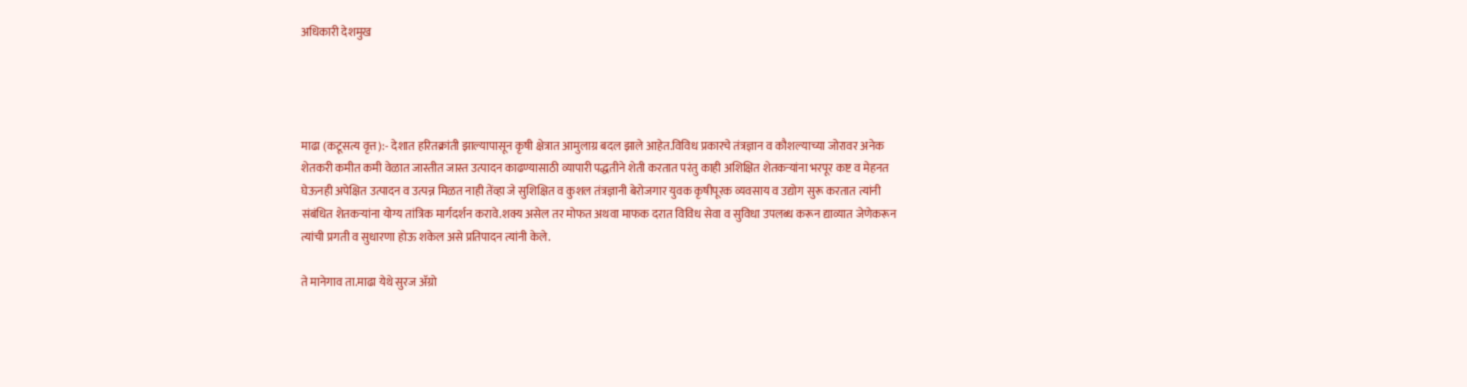अधिकारी देशमुख




माढा (कटूसत्य वृत्त):- देशात हरितक्रांती झाल्यापासून कृषी क्षेत्रात आमुलाग्र बदल झाले आहेत.विविध प्रकारचे तंत्रज्ञान व कौशल्याच्या जोरावर अनेक शेतकरी कमीत कमी वेळात जास्तीत जास्त उत्पादन काढण्यासाठी व्यापारी पद्धतीने शेती करतात परंतु काही अशिक्षित शेतकऱ्यांना भरपूर कष्ट व मेहनत घेऊनही अपेक्षित उत्पादन व उत्पन्न मिळत नाही तेंव्हा जे सुशिक्षित व कुशल तंत्रज्ञानी बेरोजगार युवक कृषीपूरक व्यवसाय व उद्योग सुरू करतात त्यांनी संबंधित शेतकऱ्यांना योग्य तांत्रिक मार्गदर्शन करावे.शक्य असेल तर मोफत अथवा माफक दरात विविध सेवा व सुविधा उपलब्ध करून द्याव्यात जेणेकरून त्यांची प्रगती व सुधारणा होऊ शकेल असे प्रतिपादन त्यांनी केले.

ते मानेगाव ता.माढा येथे सुरज ॲग्रो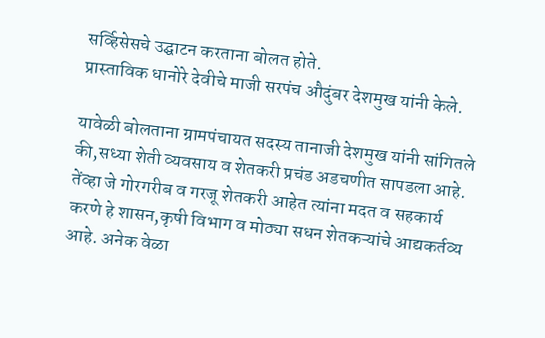सर्व्हिसेसचे उद्घाटन करताना बोलत होते.
प्रास्ताविक धानोरे देवीचे माजी सरपंच औदुंबर देशमुख यांनी केले.

यावेळी बोलताना ग्रामपंचायत सदस्य तानाजी देशमुख यांनी सांगितले की,सध्या शेती व्यवसाय व शेतकरी प्रचंड अडचणीत सापडला आहे. तेंव्हा जे गोरगरीब व गरजू शेतकरी आहेत त्यांना मदत व सहकार्य करणे हे शासन,कृषी विभाग व मोठ्या सधन शेतकऱ्यांचे आद्यकर्तव्य आहे. अनेक वेळा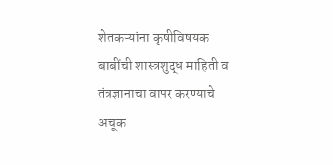शेतकऱ्यांना कृषीविषयक बाबींची शास्त्रशुद्ध माहिती व तंत्रज्ञानाचा वापर करण्याचे अचूक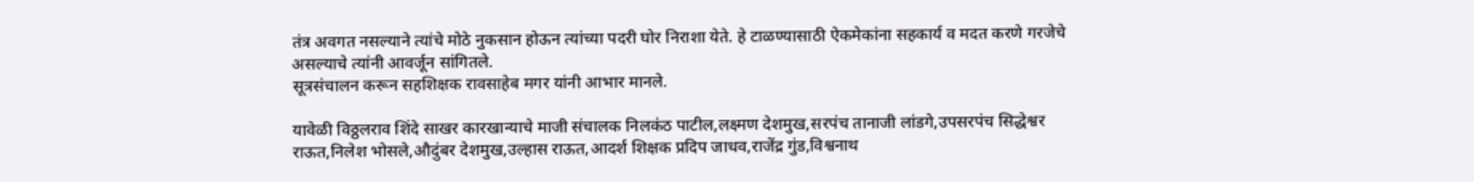तंत्र अवगत नसल्याने त्यांचे मोठे नुकसान होऊन त्यांच्या पदरी घोर निराशा येते. हे टाळण्यासाठी ऐकमेकांना सहकार्य व मदत करणे गरजेचे असल्याचे त्यांनी आवर्जून सांगितले.
सूत्रसंचालन करून सहशिक्षक रावसाहेब मगर यांनी आभार मानले.

यावेळी विठ्ठलराव शिंदे साखर कारखान्याचे माजी संचालक निलकंठ पाटील,लक्ष्मण देशमुख,सरपंच तानाजी लांडगे,उपसरपंच सिद्धेश्वर राऊत,निलेश भोसले,औदुंबर देशमुख,उल्हास राऊत,आदर्श शिक्षक प्रदिप जाधव,राजेंद्र गुंड,विश्वनाथ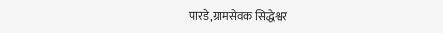पारडे,ग्रामसेवक सिद्धेश्वर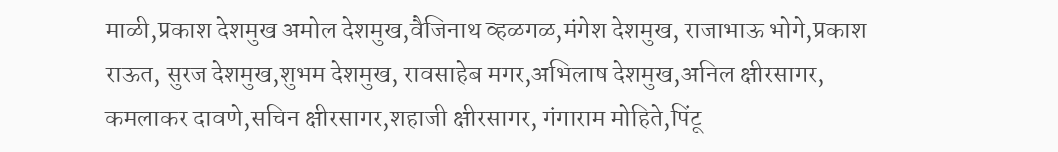माळी,प्रकाश देशमुख अमोल देशमुख,वैजिनाथ व्हळगळ,मंगेश देशमुख, राजाभाऊ भोगे,प्रकाश राऊत, सुरज देशमुख,शुभम देशमुख, रावसाहेब मगर,अभिलाष देशमुख,अनिल क्षीरसागर, कमलाकर दावणे,सचिन क्षीरसागर,शहाजी क्षीरसागर, गंगाराम मोहिते,पिंटू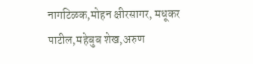नागटिळक,मोहन क्षीरसागर, मधूकर पाटील,महेबुब शेख,अरुण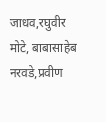जाधव,रघुवीर मोटे, बाबासाहेब नरवडे,प्रवीण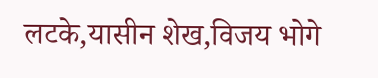लटके,यासीन शेख,विजय भोगे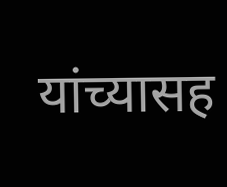यांच्यासह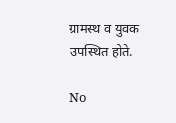ग्रामस्थ व युवक उपस्थित होते.

No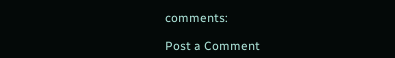comments:

Post a Comment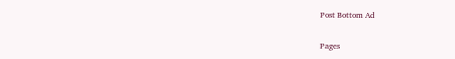Post Bottom Ad

Pages